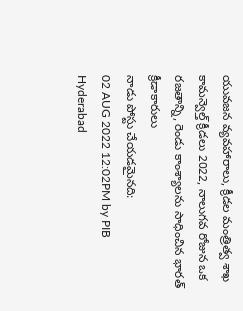యువజన వ్యవహారాలు, క్రీడల మంత్రిత్వ శాఖ
కామన్వెల్త్ క్రీడలు 2022, నాలుగవ రోజున ఒక రజతాన్ని, రెండు కాంశ్యాలను సాధించిన భారత్ క్రీడాకారులు
నాడు పోస్టు చేయడమైనది:
02 AUG 2022 12:02PM by PIB Hyderabad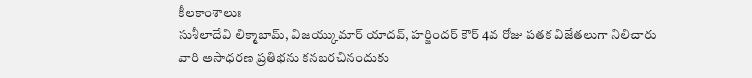కీలకాంశాలుః
సుశీలాదేవి లిక్మాబామ్, విజయ్కుమార్ యాదవ్, హర్జిందర్ కౌర్ 4వ రోజు పతక విజేతలుగా నిలిచారు
వారి అసాధరణ ప్రతిభను కనబరచినందుకు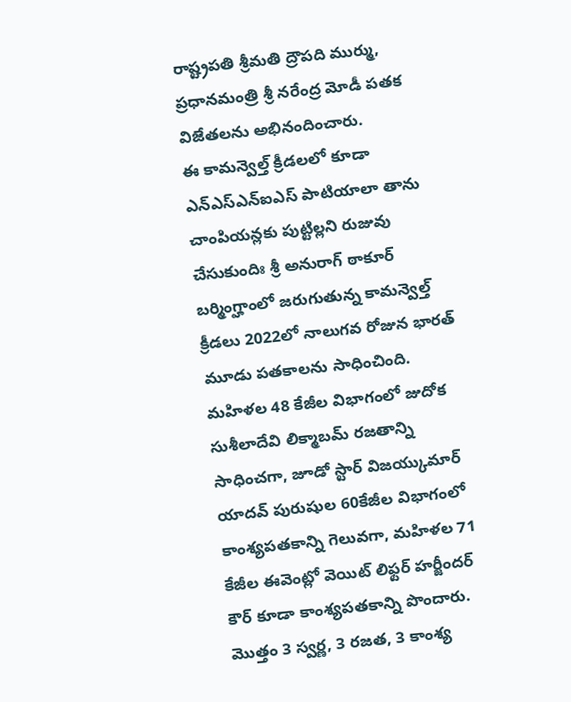రాష్ట్రపతి శ్రీమతి ద్రౌపది ముర్ము, ప్రధానమంత్రి శ్రీ నరేంద్ర మోడీ పతక విజేతలను అభినందించారు.
ఈ కామన్వెల్త్ క్రీడలలో కూడా ఎన్ఎస్ఎన్ఐఎస్ పాటియాలా తాను చాంపియన్లకు పుట్టిల్లని రుజువు చేసుకుందిః శ్రీ అనురాగ్ ఠాకూర్
బర్మింగ్హాంలో జరుగుతున్న కామన్వెల్త్ క్రీడలు 2022లో నాలుగవ రోజున భారత్ మూడు పతకాలను సాధించింది. మహిళల 48 కేజీల విభాగంలో జుదోక సుశీలాదేవి లిక్మాబమ్ రజతాన్ని సాధించగా, జూడో స్టార్ విజయ్కుమార్ యాదవ్ పురుషుల 60కేజీల విభాగంలో కాంశ్యపతకాన్ని గెలువగా, మహిళల 71 కేజీల ఈవెంట్లో వెయిట్ లిఫ్టర్ హర్జీందర్ కౌర్ కూడా కాంశ్యపతకాన్ని పొందారు. మొత్తం 3 స్వర్ణ, 3 రజత, 3 కాంశ్య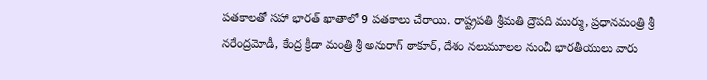పతకాలతో సహా భారత్ ఖాతాలో 9 పతకాలు చేరాయి. రాష్ట్రపతి శ్రీమతి ద్రౌపది ముర్ము, ప్రధానమంత్రి శ్రీ నరేంద్రమోడీ, కేంద్ర క్రీడా మంత్రి శ్రీ అనురాగ్ ఠాకూర్, దేశం నలుమూలల నుంచీ భారతీయులు వారు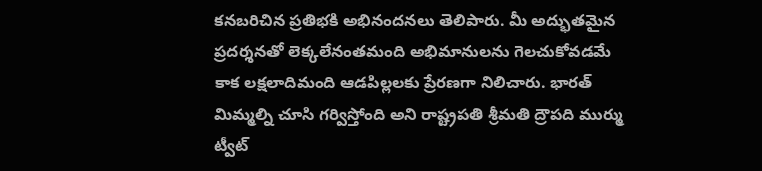కనబరిచిన ప్రతిభకి అభినందనలు తెలిపారు. మీ అద్భుతమైన ప్రదర్శనతో లెక్కలేనంతమంది అభిమానులను గెలచుకోవడమే కాక లక్షలాదిమంది ఆడపిల్లలకు ప్రేరణగా నిలిచారు. భారత్ మిమ్మల్ని చూసి గర్విస్తోంది అని రాష్ట్రపతి శ్రీమతి ద్రౌపది ముర్ము ట్వీట్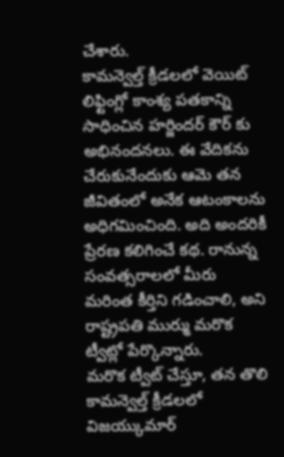చేశారు.
కామన్వెల్త్ క్రీడలలో వెయిట్ లిఫ్టింగ్లో కాంశ్య పతకాన్ని సాధించిన హర్జిందర్ కౌర్ కు అభినందనలు. ఈ వేదికను చేరుకునేందుకు ఆమె తన జీవితంలో అనేక ఆటంకాలను అధిగమించింది. అది అందరికీ ప్రేరణ కలిగించే కథ. రానున్న సంవత్సరాలలో మీరు మరింత కీర్తిని గడించాలి, అని రాష్ట్రపతి ముర్ము మరొక ట్వీట్లో పేర్కొన్నారు.
మరొక ట్వీట్ చేస్తూ, తన తొలి కామన్వెల్త్ క్రీడలలో విజయ్కుమార్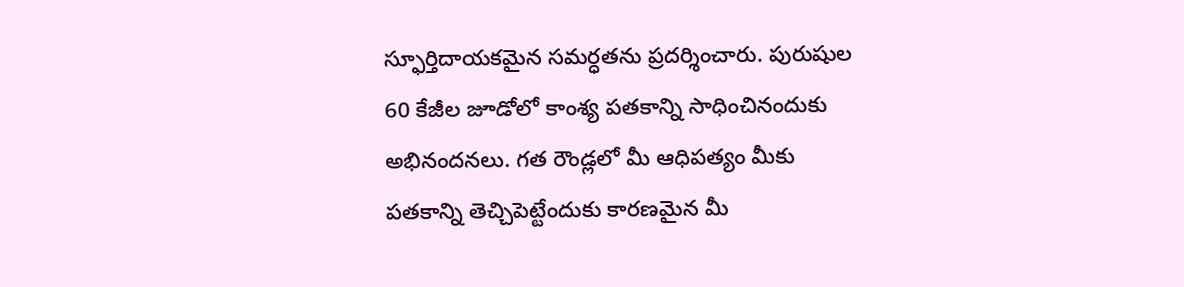స్ఫూర్తిదాయకమైన సమర్ధతను ప్రదర్శించారు. పురుషుల 60 కేజీల జూడోలో కాంశ్య పతకాన్ని సాధించినందుకు అభినందనలు. గత రౌండ్లలో మీ ఆధిపత్యం మీకు పతకాన్ని తెచ్చిపెట్టేందుకు కారణమైన మీ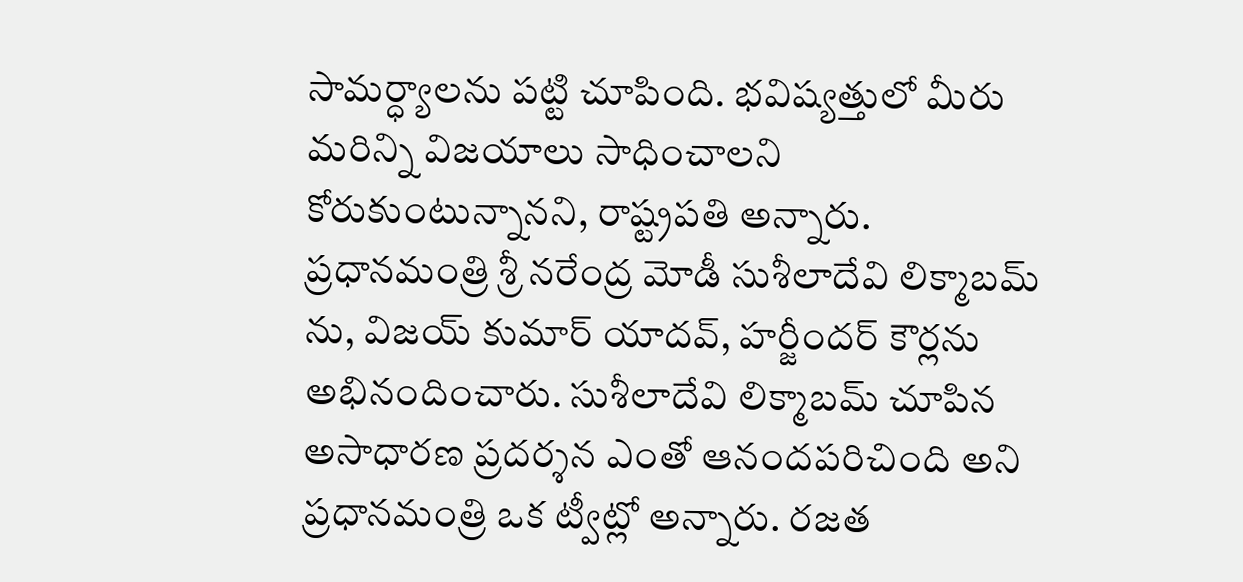సామర్ధ్యాలను పట్టి చూపింది. భవిష్యత్తులో మీరు మరిన్ని విజయాలు సాధించాలని కోరుకుంటున్నానని, రాష్ట్రపతి అన్నారు.
ప్రధానమంత్రి శ్రీ నరేంద్ర మోడీ సుశీలాదేవి లిక్మాబమ్ ను, విజయ్ కుమార్ యాదవ్, హర్జీందర్ కౌర్లను అభినందించారు. సుశీలాదేవి లిక్మాబమ్ చూపిన అసాధారణ ప్రదర్శన ఎంతో ఆనందపరిచింది అని ప్రధానమంత్రి ఒక ట్వీట్లో అన్నారు. రజత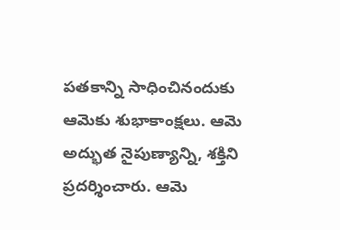పతకాన్ని సాధించినందుకు ఆమెకు శుభాకాంక్షలు. ఆమె అద్భుత నైపుణ్యాన్ని, శక్తిని ప్రదర్శించారు. ఆమె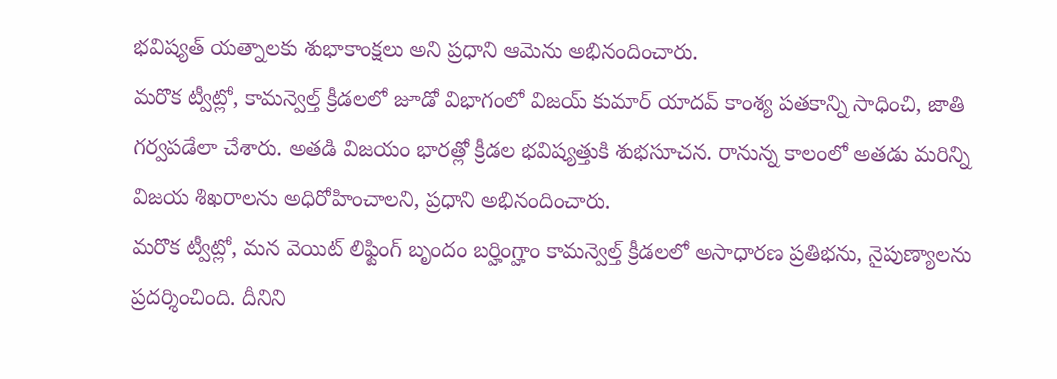భవిష్యత్ యత్నాలకు శుభాకాంక్షలు అని ప్రధాని ఆమెను అభినందించారు.
మరొక ట్వీట్లో, కామన్వెల్త్ క్రీడలలో జూడో విభాగంలో విజయ్ కుమార్ యాదవ్ కాంశ్య పతకాన్ని సాధించి, జాతి గర్వపడేలా చేశారు. అతడి విజయం భారత్లో క్రీడల భవిష్యత్తుకి శుభసూచన. రానున్న కాలంలో అతడు మరిన్ని విజయ శిఖరాలను అధిరోహించాలని, ప్రధాని అభినందించారు.
మరొక ట్వీట్లో, మన వెయిట్ లిఫ్టింగ్ బృందం బర్హింగ్హాం కామన్వెల్త్ క్రీడలలో అసాధారణ ప్రతిభను, నైపుణ్యాలను ప్రదర్శించింది. దీనిని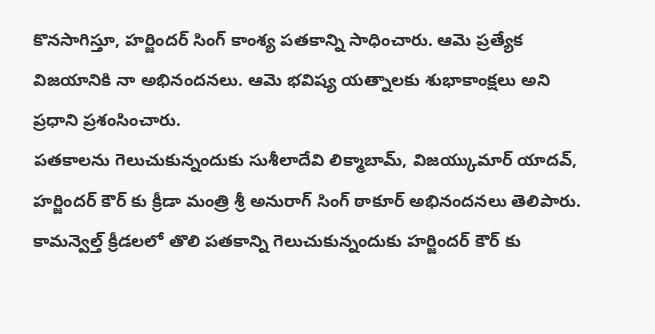కొనసాగిస్తూ, హర్జిందర్ సింగ్ కాంశ్య పతకాన్ని సాధించారు. ఆమె ప్రత్యేక విజయానికి నా అభినందనలు. ఆమె భవిష్య యత్నాలకు శుభాకాంక్షలు అని ప్రధాని ప్రశంసించారు.
పతకాలను గెలుచుకున్నందుకు సుశీలాదేవి లిక్మాబామ్, విజయ్కుమార్ యాదవ్, హర్జిందర్ కౌర్ కు క్రీడా మంత్రి శ్రీ అనురాగ్ సింగ్ ఠాకూర్ అభినందనలు తెలిపారు.
కామన్వెల్త్ క్రీడలలో తొలి పతకాన్ని గెలుచుకున్నందుకు హర్జిందర్ కౌర్ కు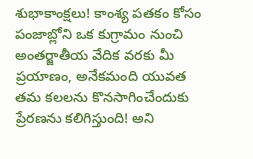శుభాకాంక్షలు! కాంశ్య పతకం కోసం పంజాబ్లోని ఒక కుగ్రామం నుంచి అంతర్జాతీయ వేదిక వరకు మీ ప్రయాణం, అనేకమంది యువత తమ కలలను కొనసాగించేందుకు ప్రేరణను కలిగిస్తుంది! అని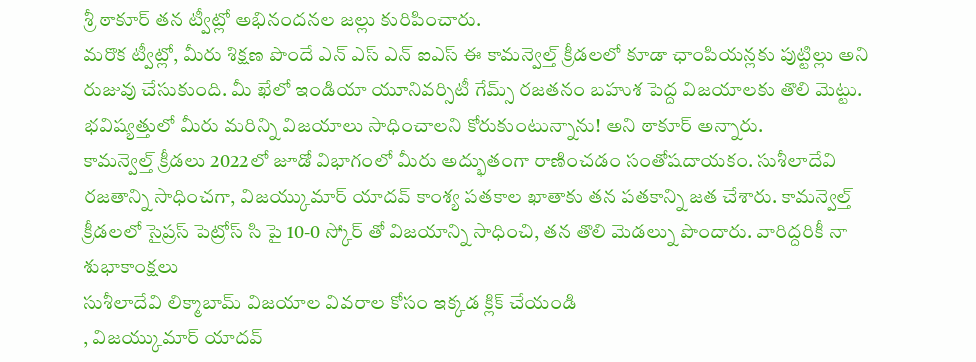శ్రీ ఠాకూర్ తన ట్వీట్లో అభినందనల జల్లు కురిపించారు.
మరొక ట్వీట్లో, మీరు శిక్షణ పొందే ఎన్ ఎస్ ఎన్ ఐఎస్ ఈ కామన్వెల్త్ క్రీడలలో కూడా ఛాంపియన్లకు పుట్టిల్లు అని రుజువు చేసుకుంది. మీ ఖేలో ఇండియా యూనివర్సిటీ గేమ్స్ రజతనం బహుశ పెద్ద విజయాలకు తొలి మెట్టు. భవిష్యత్తులో మీరు మరిన్ని విజయాలు సాధించాలని కోరుకుంటున్నాను! అని ఠాకూర్ అన్నారు.
కామన్వెల్త్ క్రీడలు 2022లో జూడో విభాగంలో మీరు అద్భుతంగా రాణించడం సంతోషదాయకం. సుశీలాదేవి రజతాన్ని సాధించగా, విజయ్కుమార్ యాదవ్ కాంశ్య పతకాల ఖాతాకు తన పతకాన్ని జత చేశారు. కామన్వెల్త్ క్రీడలలో సైప్రస్ పెట్రోస్ సి పై 10-0 స్కోర్ తో విజయాన్ని సాధించి, తన తొలి మెడల్ను పొందారు. వారిద్దరికీ నా శుభాకాంక్షలు
సుశీలాదేవి లిక్మాబామ్ విజయాల వివరాల కోసం ఇక్కడ క్లిక్ చేయండి
, విజయ్కుమార్ యాదవ్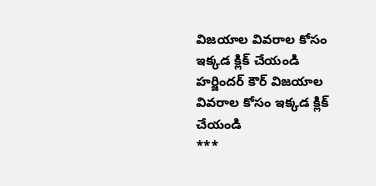విజయాల వివరాల కోసం ఇక్కడ క్లిక్ చేయండి
హర్జిందర్ కౌర్ విజయాల వివరాల కోసం ఇక్కడ క్లిక్ చేయండి
***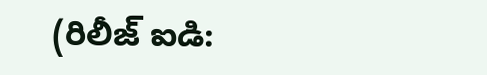(రిలీజ్ ఐడి: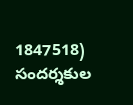1847518)
సందర్శకుల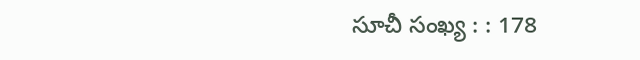సూచీ సంఖ్య : : 178